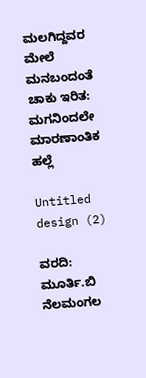ಮಲಗಿದ್ದವರ ಮೇಲೆ ಮನಬಂದಂತೆ ಚಾಕು ಇರಿತ: ಮಗನಿಂದಲೇ ಮಾರಣಾಂತಿಕ ಹಲ್ಲೆ

Untitled design (2)

ವರದಿ: ಮೂರ್ತಿ.ಬಿ ನೆಲಮಂಗಲ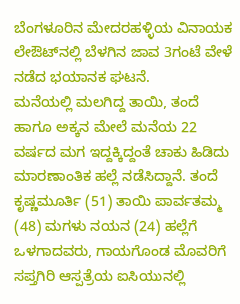ಬೆಂಗಳೂರಿನ ಮೇದರಹಳ್ಳಿಯ ವಿನಾಯಕ ಲೇಔಟ್‌ನಲ್ಲಿ ಬೆಳಗಿನ ಜಾವ 3ಗಂಟೆ ವೇಳೆ ನಡೆದ ಭಯಾನಕ ಘಟನೆ.
ಮನೆಯಲ್ಲಿ ಮಲಗಿದ್ದ ತಾಯಿ, ತಂದೆ ಹಾಗೂ ಅಕ್ಕನ ಮೇಲೆ ಮನೆಯ 22 ವರ್ಷದ ಮಗ ಇದ್ದಕ್ಕಿದ್ದಂತೆ ಚಾಕು ಹಿಡಿದು ಮಾರಣಾಂತಿಕ ಹಲ್ಲೆ ನಡೆಸಿದ್ದಾನೆ. ತಂದೆ ಕೃಷ್ಣಮೂರ್ತಿ (51) ತಾಯಿ ಪಾರ್ವತಮ್ಮ (48) ಮಗಳು ನಯನ (24) ಹಲ್ಲೆಗೆ ಒಳಗಾದವರು, ಗಾಯಗೊಂಡ ಮೊವರಿಗೆ ಸಪ್ತಗಿರಿ ಆಸ್ಪತ್ರೆಯ ಐಸಿಯುನಲ್ಲಿ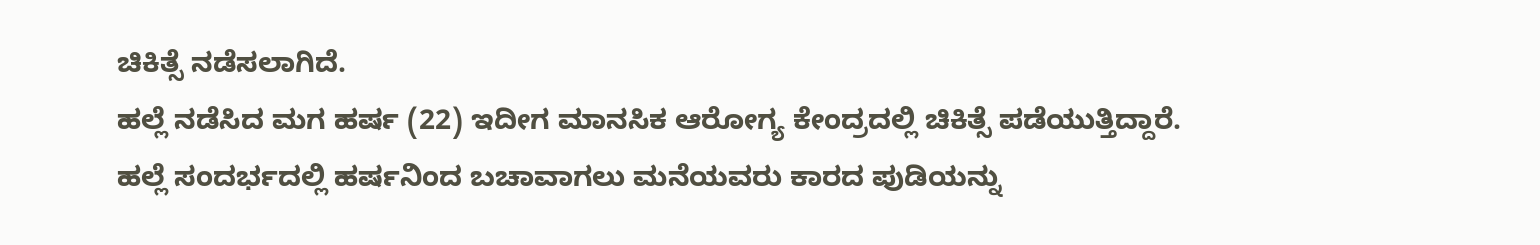ಚಿಕಿತ್ಸೆ ನಡೆಸಲಾಗಿದೆ.
ಹಲ್ಲೆ ನಡೆಸಿದ ಮಗ ಹರ್ಷ (22) ಇದೀಗ ಮಾನಸಿಕ ಆರೋಗ್ಯ ಕೇಂದ್ರದಲ್ಲಿ ಚಿಕಿತ್ಸೆ ಪಡೆಯುತ್ತಿದ್ದಾರೆ. ಹಲ್ಲೆ ಸಂದರ್ಭದಲ್ಲಿ ಹರ್ಷನಿಂದ ಬಚಾವಾಗಲು ಮನೆಯವರು ಕಾರದ ಪುಡಿಯನ್ನು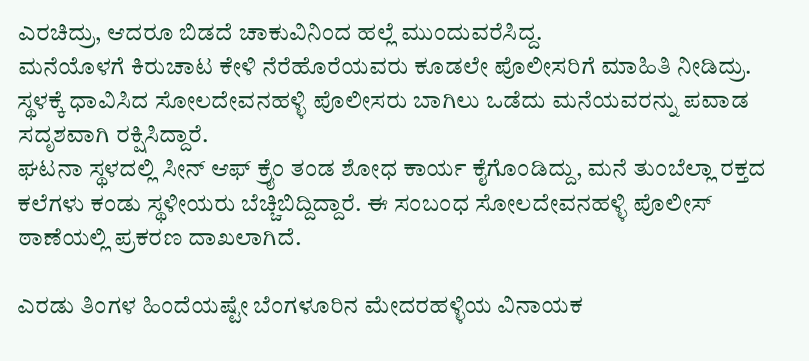ಎರಚಿದ್ರು, ಆದರೂ ಬಿಡದೆ ಚಾಕುವಿನಿಂದ ಹಲ್ಲೆ ಮುಂದುವರೆಸಿದ್ದ.
ಮನೆಯೊಳಗೆ ಕಿರುಚಾಟ ಕೇಳಿ ನೆರೆಹೊರೆಯವರು ಕೂಡಲೇ ಪೊಲೀಸರಿಗೆ ಮಾಹಿತಿ ನೀಡಿದ್ರು. ಸ್ಥಳಕ್ಕೆ ಧಾವಿಸಿದ ಸೋಲದೇವನಹಳ್ಳಿ ಪೊಲೀಸರು ಬಾಗಿಲು ಒಡೆದು ಮನೆಯವರನ್ನು ಪವಾಡ ಸದೃಶವಾಗಿ ರಕ್ಷಿಸಿದ್ದಾರೆ.
ಘಟನಾ ಸ್ಥಳದಲ್ಲಿ ಸೀನ್ ಆಫ್ ಕ್ರೈಂ ತಂಡ ಶೋಧ ಕಾರ್ಯ ಕೈಗೊಂಡಿದ್ದು, ಮನೆ ತುಂಬೆಲ್ಲಾ ರಕ್ತದ ಕಲೆಗಳು ಕಂಡು ಸ್ಥಳೀಯರು ಬೆಚ್ಚಿಬಿದ್ದಿದ್ದಾರೆ. ಈ ಸಂಬಂಧ ಸೋಲದೇವನಹಳ್ಳಿ ಪೊಲೀಸ್ ಠಾಣೆಯಲ್ಲಿ ಪ್ರಕರಣ ದಾಖಲಾಗಿದೆ.

ಎರಡು ತಿಂಗಳ ಹಿಂದೆಯಷ್ಟೇ ಬೆಂಗಳೂರಿನ ಮೇದರಹಳ್ಳಿಯ ವಿನಾಯಕ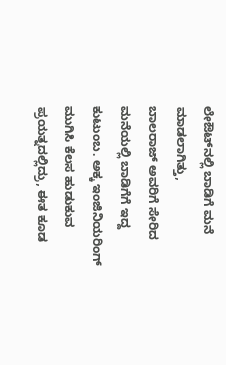ಲೇಔಟ್‌‌‌‌ನಲ್ಲಿ ಬಾಡಿಗೆ ಮನೆ ಮಾಡಲಾಗಿತ್ತು,
ಬಾಲರಾಜ್ ಅವರಿಗೆ ಸೇರಿದ ಮನೆಯಲ್ಲಿ ಬಾಡಿಗೆಗೆ ಇದ್ದ ಕುಟುಂಬ. ಅಕ್ಕ ಇಂಜಿನಿಯರಿಂಗ್ ಮುಗಿಸಿ ಕೆಲಸ ಹುಡುಕುವ ಪ್ರಯತ್ನದಲ್ಲಿದ್ರು, ಈತ ಕೂಡ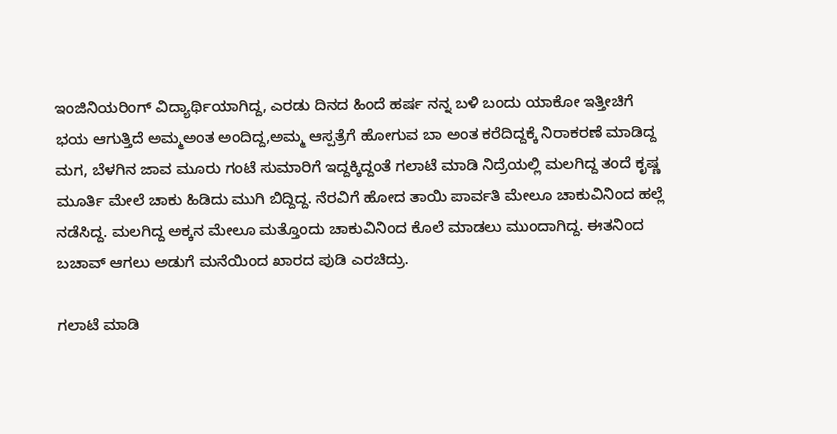ಇಂಜಿನಿಯರಿಂಗ್ ವಿದ್ಯಾರ್ಥಿಯಾಗಿದ್ದ, ಎರಡು ದಿನದ ಹಿಂದೆ ಹರ್ಷ ನನ್ನ ಬಳಿ ಬಂದು ಯಾಕೋ ಇತ್ತೀಚಿಗೆ ಭಯ ಆಗುತ್ತಿದೆ ಅಮ್ಮಅಂತ ಅಂದಿದ್ದ,ಅಮ್ಮ ಆಸ್ಪತ್ರೆಗೆ ಹೋಗುವ ಬಾ ಅಂತ ಕರೆದಿದ್ದಕ್ಕೆ ನಿರಾಕರಣೆ ಮಾಡಿದ್ದ ಮಗ, ಬೆಳಗಿನ ಜಾವ ಮೂರು ಗಂಟೆ ಸುಮಾರಿಗೆ ಇದ್ದಕ್ಕಿದ್ದಂತೆ ಗಲಾಟೆ ಮಾಡಿ ನಿದ್ರೆಯಲ್ಲಿ ಮಲಗಿದ್ದ ತಂದೆ ಕೃಷ್ಣ ಮೂರ್ತಿ ಮೇಲೆ ಚಾಕು ಹಿಡಿದು ಮುಗಿ ಬಿದ್ದಿದ್ದ. ನೆರವಿಗೆ ಹೋದ ತಾಯಿ ಪಾರ್ವತಿ ಮೇಲೂ ಚಾಕುವಿನಿಂದ ಹಲ್ಲೆ ನಡೆಸಿದ್ದ. ಮಲಗಿದ್ದ ಅಕ್ಕನ ಮೇಲೂ ಮತ್ತೊಂದು ಚಾಕುವಿನಿಂದ ಕೊಲೆ ಮಾಡಲು ಮುಂದಾಗಿದ್ದ. ಈತನಿಂದ
ಬಚಾವ್ ಆಗಲು ಅಡುಗೆ ಮನೆಯಿಂದ ಖಾರದ ಪುಡಿ ಎರಚಿದ್ರು.

ಗಲಾಟೆ ಮಾಡಿ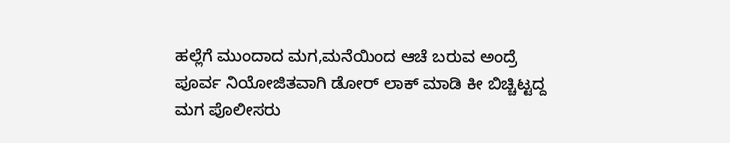ಹಲ್ಲೆಗೆ ಮುಂದಾದ ಮಗ,ಮನೆಯಿಂದ ಆಚೆ ಬರುವ ಅಂದ್ರೆ ಪೂರ್ವ ನಿಯೋಜಿತವಾಗಿ ಡೋರ್ ಲಾಕ್ ಮಾಡಿ ಕೀ ಬಿಚ್ಚಿಟ್ಟದ್ದ ಮಗ ಪೊಲೀಸರು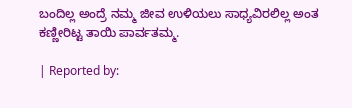ಬಂದಿಲ್ಲ ಅಂದ್ರೆ ನಮ್ಮ ಜೀವ ಉಳಿಯಲು ಸಾಧ್ಯವಿರಲಿಲ್ಲ ಅಂತ ಕಣ್ಣೀರಿಟ್ಟ ತಾಯಿ ಪಾರ್ವತಮ್ಮ.

| Reported by: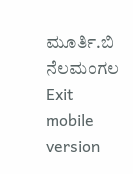ಮೂರ್ತಿ.ಬಿ ನೆಲಮಂಗಲ
Exit mobile version